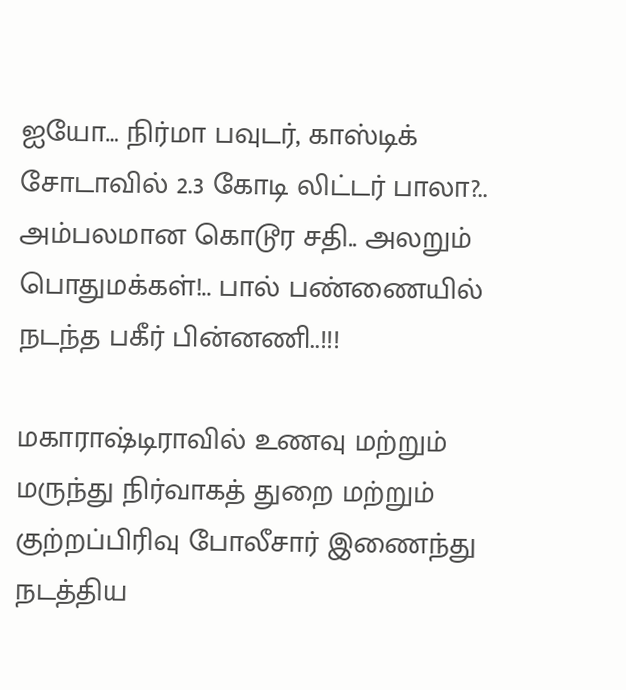ஐயோ… நிர்மா பவுடர், காஸ்டிக் சோடாவில் 2.3 கோடி லிட்டர் பாலா?.. அம்பலமான கொடூர சதி.. அலறும் பொதுமக்கள்!.. பால் பண்ணையில் நடந்த பகீர் பின்னணி..!!!

மகாராஷ்டிராவில் உணவு மற்றும் மருந்து நிர்வாகத் துறை மற்றும் குற்றப்பிரிவு போலீசார் இணைந்து நடத்திய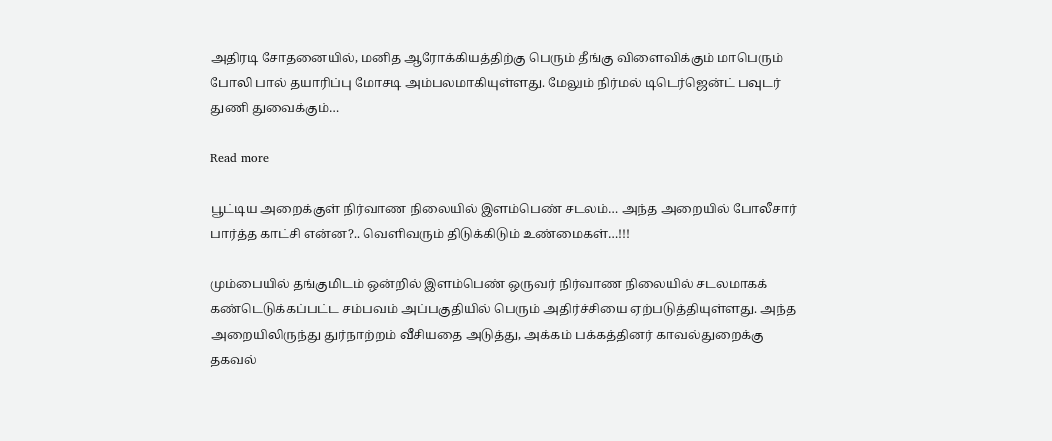அதிரடி சோதனையில், மனித ஆரோக்கியத்திற்கு பெரும் தீங்கு விளைவிக்கும் மாபெரும் போலி பால் தயாரிப்பு மோசடி அம்பலமாகியுள்ளது. மேலும் நிர்மல் டிடெர்ஜென்ட் பவுடர் துணி துவைக்கும்…

Read more

பூட்டிய அறைக்குள் நிர்வாண நிலையில் இளம்பெண் சடலம்… அந்த அறையில் போலீசார் பார்த்த காட்சி என்ன?.. வெளிவரும் திடுக்கிடும் உண்மைகள்…!!!

மும்பையில் தங்குமிடம் ஒன்றில் இளம்பெண் ஒருவர் நிர்வாண நிலையில் சடலமாகக் கண்டெடுக்கப்பட்ட சம்பவம் அப்பகுதியில் பெரும் அதிர்ச்சியை ஏற்படுத்தியுள்ளது. அந்த அறையிலிருந்து துர்நாற்றம் வீசியதை அடுத்து, அக்கம் பக்கத்தினர் காவல்துறைக்கு தகவல்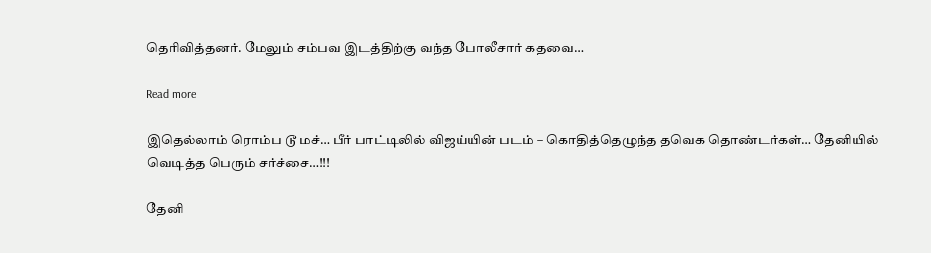தெரிவித்தனர். மேலும் சம்பவ இடத்திற்கு வந்த போலீசார் கதவை…

Read more

இதெல்லாம் ரொம்ப டூ மச்… பீர் பாட்டிலில் விஜய்யின் படம் – கொதித்தெழுந்த தவெக தொண்டர்கள்… தேனியில் வெடித்த பெரும் சர்ச்சை…!!!

தேனி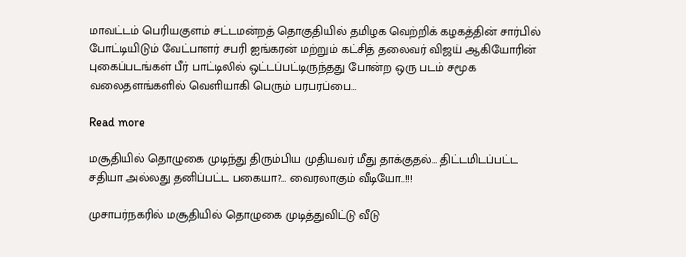மாவட்டம் பெரியகுளம் சட்டமன்றத் தொகுதியில் தமிழக வெற்றிக் கழகத்தின் சார்பில் போட்டியிடும் வேட்பாளர் சபரி ஐங்கரன் மற்றும் கட்சித் தலைவர் விஜய் ஆகியோரின் புகைப்படங்கள் பீர் பாட்டிலில் ஒட்டப்பட்டிருந்தது போன்ற ஒரு படம் சமூக வலைதளங்களில் வெளியாகி பெரும் பரபரப்பை…

Read more

மசூதியில் தொழுகை முடிந்து திரும்பிய முதியவர் மீது தாக்குதல்… திட்டமிடப்பட்ட சதியா அல்லது தனிப்பட்ட பகையா?… வைரலாகும் வீடியோ..!!!

முசாபர்நகரில் மசூதியில் தொழுகை முடித்துவிட்டு வீடு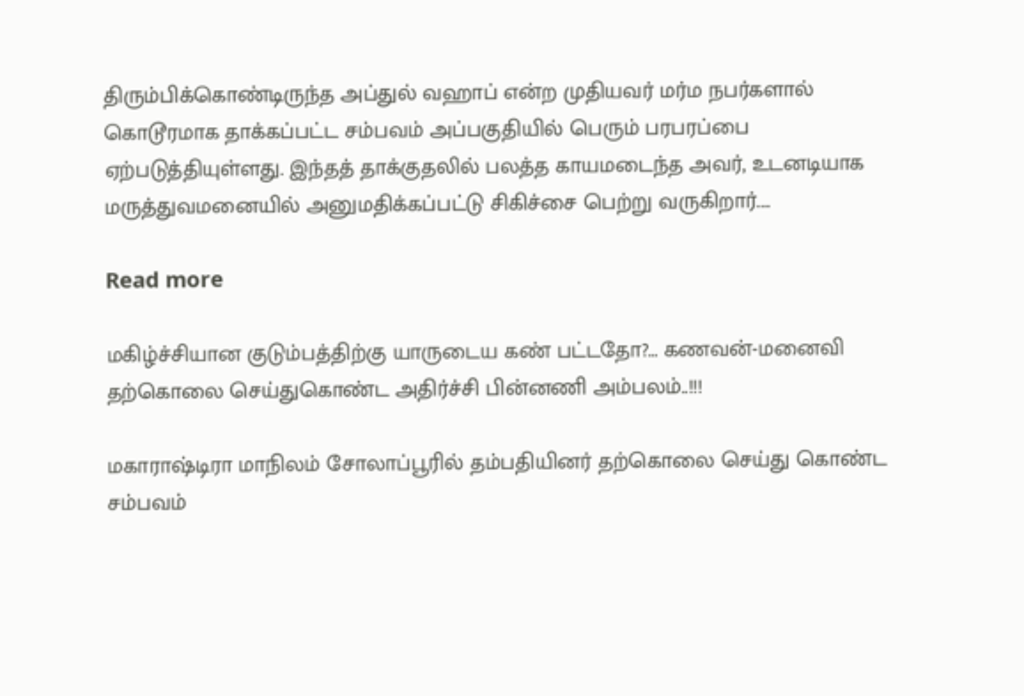திரும்பிக்கொண்டிருந்த அப்துல் வஹாப் என்ற முதியவர் மர்ம நபர்களால் கொடூரமாக தாக்கப்பட்ட சம்பவம் அப்பகுதியில் பெரும் பரபரப்பை ஏற்படுத்தியுள்ளது. இந்தத் தாக்குதலில் பலத்த காயமடைந்த அவர், உடனடியாக மருத்துவமனையில் அனுமதிக்கப்பட்டு சிகிச்சை பெற்று வருகிறார்.…

Read more

மகிழ்ச்சியான குடும்பத்திற்கு யாருடைய கண் பட்டதோ?… கணவன்-மனைவி தற்கொலை செய்துகொண்ட அதிர்ச்சி பின்னணி அம்பலம்..!!!

மகாராஷ்டிரா மாநிலம் சோலாப்பூரில் தம்பதியினர் தற்கொலை செய்து கொண்ட சம்பவம்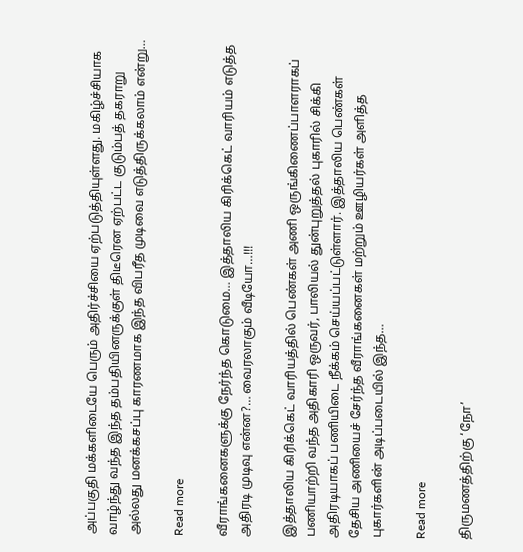அப்பகுதி மக்களிடையே பெரும் அதிர்ச்சியை ஏற்படுத்தியுள்ளது. மகிழ்ச்சியாக வாழ்ந்து வந்த இந்த தம்பதியினருக்குள் திடீரென ஏற்பட்ட குடும்பத் தகராறு அல்லது மனக்கசப்பு காரணமாக இந்த விபரீத முடிவை எடுத்திருக்கலாம் என்று…

Read more

வீராங்கனைகளுக்கு நேர்ந்த கொடுமை… இத்தாலிய கிரிக்கெட் வாரியம் எடுத்த அதிரடி முடிவு என்ன?… வைரலாகும் வீடியோ…!!!

இத்தாலிய கிரிக்கெட் வாரியத்தில் பெண்கள் அணி ஒருங்கிணைப்பாளராகப் பணியாற்றி வந்த அதிகாரி ஒருவர், பாலியல் துன்புறுத்தல் புகாரில் சிக்கி அதிரடியாகப் பணியிடை நீக்கம் செய்யப்பட்டுள்ளார். இத்தாலிய பெண்கள் தேசிய அணியைச் சேர்ந்த வீராங்கனைகள் மற்றும் ஊழியர்கள் அளித்த புகார்களின் அடிப்படையில் இந்த…

Read more

திருமணத்திற்கு ‘நோ’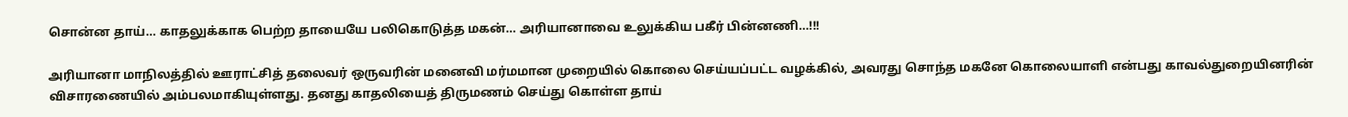சொன்ன தாய்… காதலுக்காக பெற்ற தாயையே பலிகொடுத்த மகன்… அரியானாவை உலுக்கிய பகீர் பின்னணி…!!!

அரியானா மாநிலத்தில் ஊராட்சித் தலைவர் ஒருவரின் மனைவி மர்மமான முறையில் கொலை செய்யப்பட்ட வழக்கில், அவரது சொந்த மகனே கொலையாளி என்பது காவல்துறையினரின் விசாரணையில் அம்பலமாகியுள்ளது. தனது காதலியைத் திருமணம் செய்து கொள்ள தாய்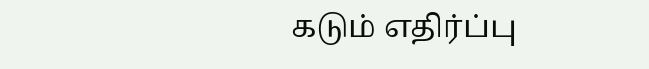கடும் எதிர்ப்பு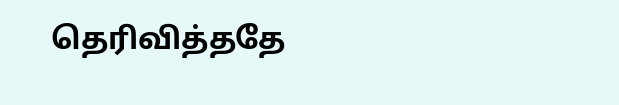தெரிவித்ததே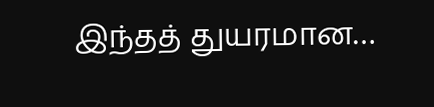இந்தத் துயரமான…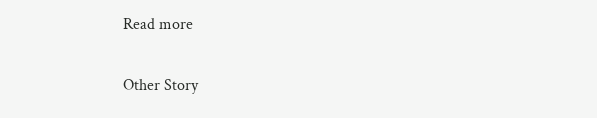Read more

Other Story